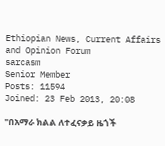Ethiopian News, Current Affairs and Opinion Forum
sarcasm
Senior Member
Posts: 11594
Joined: 23 Feb 2013, 20:08

"በአማራ ክልል ለተፈናቃይ ዜጎች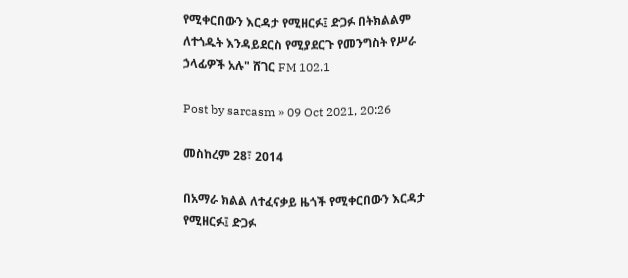የሚቀርበውን እርዳታ የሚዘርፉ፤ ድጋፉ በትክልልም ለተጎዱት እንዳይደርስ የሚያደርጉ የመንግስት የሥራ ኃላፊዎች አሉ" ሸገር FM 102.1

Post by sarcasm » 09 Oct 2021, 20:26

መስከረም 28፣ 2014

በአማራ ክልል ለተፈናቃይ ዜጎች የሚቀርበውን እርዳታ የሚዘርፉ፤ ድጋፉ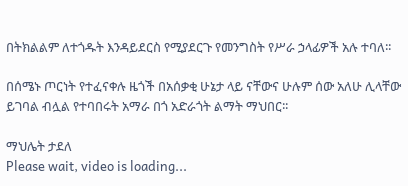በትክልልም ለተጎዱት እንዳይደርስ የሚያደርጉ የመንግስት የሥራ ኃላፊዎች አሉ ተባለ፡፡

በሰሜኑ ጦርነት የተፈናቀሉ ዜጎች በአሰቃቂ ሁኔታ ላይ ናቸውና ሁሉም ሰው አለሁ ሊላቸው ይገባል ብሏል የተባበሩት አማራ በጎ አድራጎት ልማት ማህበር፡፡

ማህሌት ታደለ
Please wait, video is loading...